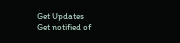Get Updates
Get notified of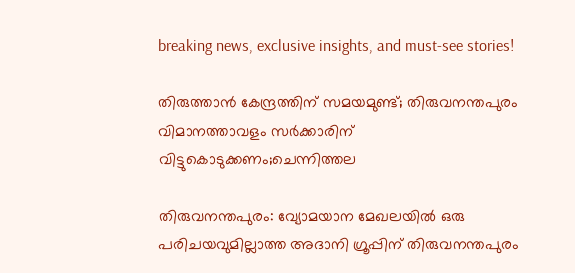breaking news, exclusive insights, and must-see stories!

തിരുത്താൻ കേന്ദ്രത്തിന് സമയമുണ്ട്; തിരുവനന്തപുരം വിമാനത്താവളം സർക്കാരിന് വിട്ടുകൊടുക്കണം;ചെന്നിത്തല

തിരുവനന്തപുരം: വ്യോമയാന മേഖലയില്‍ ഒരു പരിചയവുമില്ലാത്ത അദാനി ഗ്രൂപ്പിന് തിരുവനന്തപുരം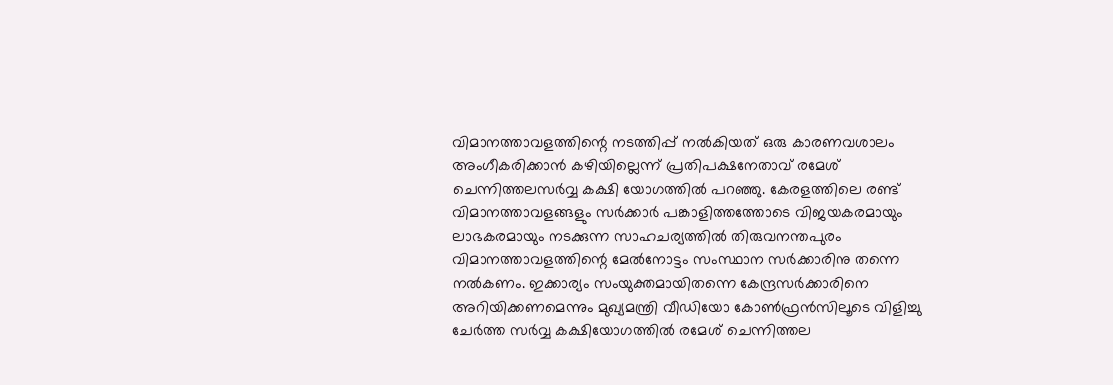വിമാനത്താവളത്തിന്റെ നടത്തിപ്പ് നല്‍കിയത് ഒരു കാരണവശാലം അംഗീകരിക്കാന്‍ കഴിയില്ലെന്ന് പ്രതിപക്ഷനേതാവ് രമേശ് ചെന്നിത്തലസര്‍വ്വ കക്ഷി യോഗത്തില്‍ പറഞ്ഞു. കേരളത്തിലെ രണ്ട് വിമാനത്താവളങ്ങളും സര്‍ക്കാര്‍ പങ്കാളിത്തത്തോടെ വിജയകരമായും ലാഭകരമായും നടക്കുന്ന സാഹചര്യത്തില്‍ തിരുവനന്തപുരം വിമാനത്താവളത്തിന്റെ മേല്‍നോട്ടം സംസ്ഥാന സര്‍ക്കാരിനു തന്നെ നല്‍കണം. ഇക്കാര്യം സംയുക്തമായിതന്നെ കേന്ദ്രസര്‍ക്കാരിനെ അറിയിക്കണമെന്നും മുഖ്യമന്ത്രി വീഡിയോ കോണ്‍ഫ്രന്‍സിലൂടെ വിളിച്ചു ചേര്‍ത്ത സര്‍വ്വ കക്ഷിയോഗത്തില്‍ രമേശ് ചെന്നിത്തല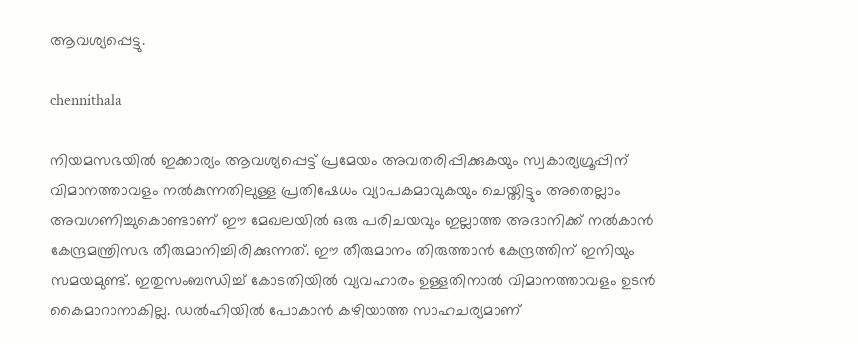ആവശ്യപ്പെട്ടു.

chennithala

നിയമസഭയില്‍ ഇക്കാര്യം ആവശ്യപ്പെട്ട് പ്രമേയം അവതരിപ്പിക്കുകയും സ്വകാര്യഗ്രൂപ്പിന് വിമാനത്താവളം നല്‍കുന്നതിലുള്ള പ്രതിഷേധം വ്യാപകമാവുകയും ചെയ്തിട്ടും അതെല്ലാം അവഗണിച്ചുകൊണ്ടാണ് ഈ മേഖലയില്‍ ഒരു പരിചയവും ഇല്ലാത്ത അദാനിക്ക് നല്‍കാന്‍ കേന്ദ്രമന്ത്രിസഭ തീരുമാനിച്ചിരിക്കുന്നത്. ഈ തീരുമാനം തിരുത്താന്‍ കേന്ദ്രത്തിന് ഇനിയും സമയമുണ്ട്. ഇതുസംബന്ധിച്ച് കോടതിയില്‍ വ്യവഹാരം ഉള്ളതിനാല്‍ വിമാനത്താവളം ഉടന്‍ കൈമാറാനാകില്ല. ഡല്‍ഹിയില്‍ പോകാന്‍ കഴിയാത്ത സാഹചര്യമാണ്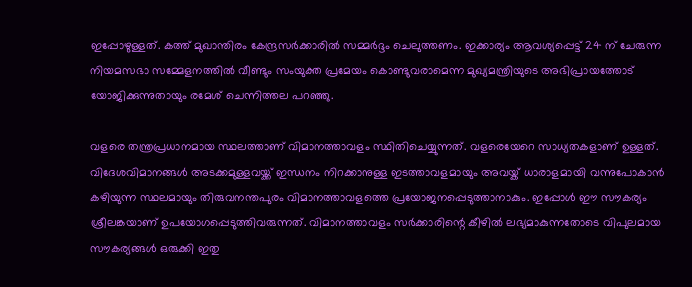ഇപ്പോഴുള്ളത്. കത്ത് മുഖാന്തിരം കേന്ദ്രസര്‍ക്കാരില്‍ സമ്മര്‍ദ്ദം ചെലുത്തണം. ഇക്കാര്യം ആവശ്യപ്പെട്ട് 24 ന് ചേരുന്ന നിയമസഭാ സമ്മേളനത്തില്‍ വീണ്ടും സംയുക്ത പ്രമേയം കൊണ്ടുവരാമെന്ന മുഖ്യമന്ത്രിയുടെ അഭിപ്രായത്തോട് യോജിക്കുന്നുതായും രമേശ് ചെന്നിത്തല പറഞ്ഞു.

വളരെ തന്ത്രപ്രധാനമായ സ്ഥലത്താണ് വിമാനത്താവളം സ്ഥിതിചെയ്യുന്നത്. വളരെയേറെ സാധ്യതകളാണ് ഉള്ളത്. വിദേശവിമാനങ്ങള്‍ അടക്കമുള്ളവയ്ക്ക് ഇന്ധനം നിറക്കാനുള്ള ഇടത്താവളമായും അവയ്ക് ധാരാളമായി വന്നുപോകാന്‍ കഴിയുന്ന സ്ഥലമായും തിരുവനന്തപുരം വിമാനത്താവളത്തെ പ്രയോജനപ്പെടുത്താനാകും. ഇപ്പോള്‍ ഈ സൗകര്യം ശ്രീലങ്കയാണ് ഉപയോഗപ്പെടുത്തിവരുന്നത്. വിമാനത്താവളം സര്‍ക്കാരിന്റെ കീഴില്‍ ലഭ്യമാകുന്നതോടെ വിപുലമായ സൗകര്യങ്ങള്‍ ഒരുക്കി ഇതു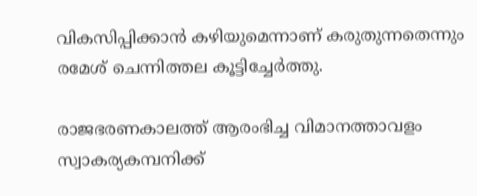വികസിപ്പിക്കാന്‍ കഴിയുമെന്നാണ് കരുതുന്നതെന്നും രമേശ് ചെന്നിത്തല കൂട്ടിച്ചേര്‍ത്തു.

രാജഭരണകാലത്ത് ആരംഭിച്ച വിമാനത്താവളം സ്വാകര്യകമ്പനിക്ക്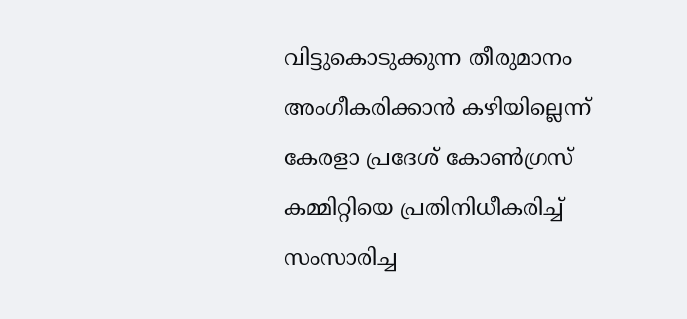വിട്ടുകൊടുക്കുന്ന തീരുമാനം അംഗീകരിക്കാന്‍ കഴിയില്ലെന്ന് കേരളാ പ്രദേശ് കോണ്‍ഗ്രസ് കമ്മിറ്റിയെ പ്രതിനിധീകരിച്ച് സംസാരിച്ച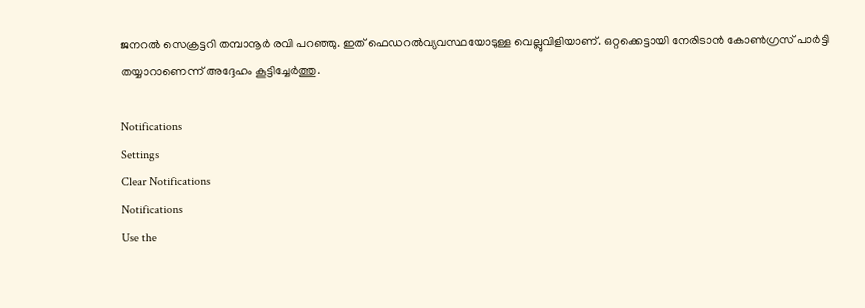ജനറല്‍ സെക്രട്ടറി തമ്പാനൂര്‍ രവി പറഞ്ഞു. ഇത് ഫെഡറല്‍വ്യവസ്ഥയോടുള്ള വെല്ലുവിളിയാണ്. ഒറ്റക്കെട്ടായി നേരിടാന്‍ കോണ്‍ഗ്രസ് പാര്‍ട്ടി തയ്യാറാണെന്ന് അദ്ദേഹം കൂട്ടിച്ചേര്‍ത്തു.

Notifications
Settings
Clear Notifications
Notifications
Use the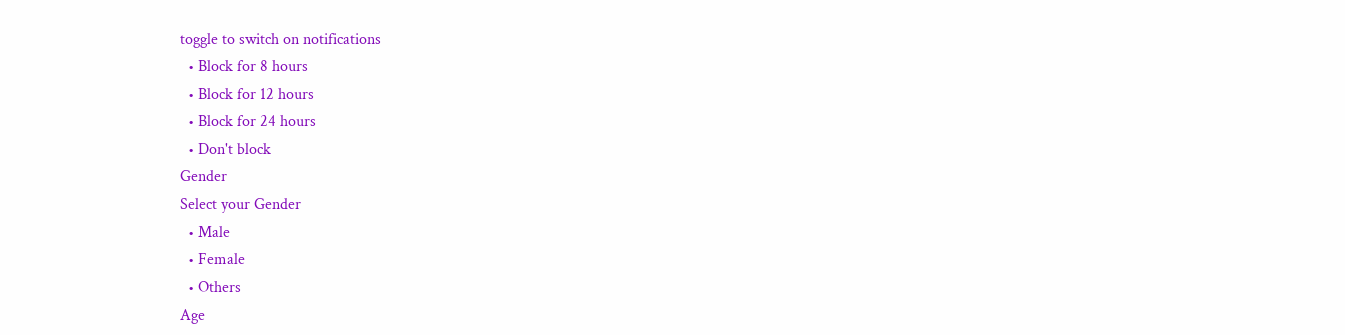toggle to switch on notifications
  • Block for 8 hours
  • Block for 12 hours
  • Block for 24 hours
  • Don't block
Gender
Select your Gender
  • Male
  • Female
  • Others
Age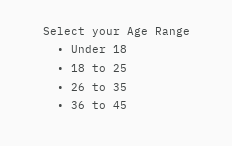Select your Age Range
  • Under 18
  • 18 to 25
  • 26 to 35
  • 36 to 45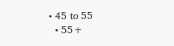• 45 to 55
  • 55+